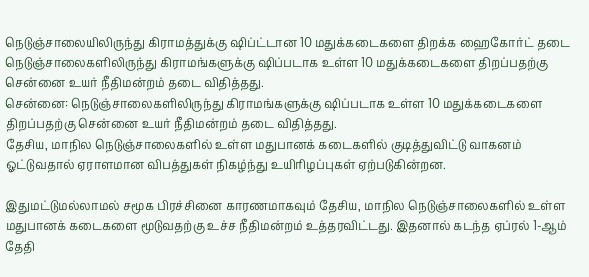நெடுஞ்சாலையிலிருந்து கிராமத்துக்கு ஷிப்ட்டான 10 மதுக்கடைகளை திறக்க ஹைகோர்ட் தடை
நெடுஞ்சாலைகளிலிருந்து கிராமங்களுக்கு ஷிப்படாக உள்ள 10 மதுக்கடைகளை திறப்பதற்கு சென்னை உயர் நீதிமன்றம் தடை விதித்தது.
சென்னை: நெடுஞ்சாலைகளிலிருந்து கிராமங்களுக்கு ஷிப்படாக உள்ள 10 மதுக்கடைகளை திறப்பதற்கு சென்னை உயர் நீதிமன்றம் தடை விதித்தது.
தேசிய, மாநில நெடுஞ்சாலைகளில் உள்ள மதுபானக் கடைகளில் குடித்துவிட்டு வாகனம் ஓட்டுவதால் ஏராளமான விபத்துகள் நிகழ்ந்து உயிரிழப்புகள் ஏற்படுகின்றன.

இதுமட்டுமல்லாமல் சமூக பிரச்சினை காரணமாகவும் தேசிய, மாநில நெடுஞ்சாலைகளில் உள்ள மதுபானக் கடைகளை மூடுவதற்கு உச்ச நீதிமன்றம் உத்தரவிட்டது. இதனால் கடந்த ஏப்ரல் 1-ஆம் தேதி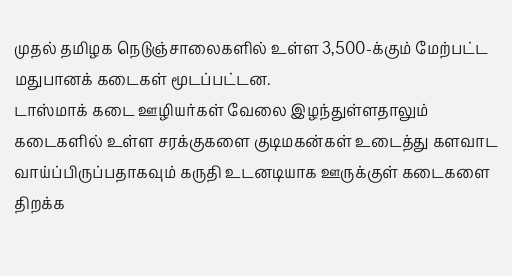முதல் தமிழக நெடுஞ்சாலைகளில் உள்ள 3,500-க்கும் மேற்பட்ட மதுபானக் கடைகள் மூடப்பட்டன.
டாஸ்மாக் கடை ஊழியர்கள் வேலை இழந்துள்ளதாலும் கடைகளில் உள்ள சரக்குகளை குடிமகன்கள் உடைத்து களவாட வாய்ப்பிருப்பதாகவும் கருதி உடனடியாக ஊருக்குள் கடைகளை திறக்க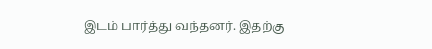இடம் பார்த்து வந்தனர். இதற்கு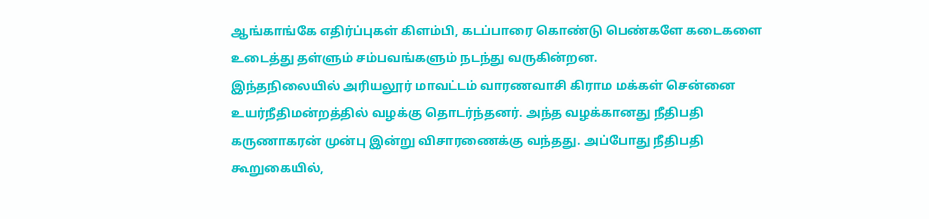ஆங்காங்கே எதிர்ப்புகள் கிளம்பி, கடப்பாரை கொண்டு பெண்களே கடைகளை உடைத்து தள்ளும் சம்பவங்களும் நடந்து வருகின்றன.
இந்தநிலையில் அரியலூர் மாவட்டம் வாரணவாசி கிராம மக்கள் சென்னை உயர்நீதிமன்றத்தில் வழக்கு தொடர்ந்தனர். அந்த வழக்கானது நீதிபதி கருணாகரன் முன்பு இன்று விசாரணைக்கு வந்தது. அப்போது நீதிபதி கூறுகையில்,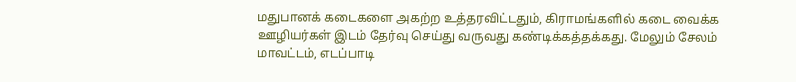மதுபானக் கடைகளை அகற்ற உத்தரவிட்டதும், கிராமங்களில் கடை வைக்க ஊழியர்கள் இடம் தேர்வு செய்து வருவது கண்டிக்கத்தக்கது. மேலும் சேலம் மாவட்டம், எடப்பாடி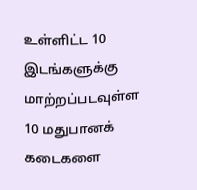உள்ளிட்ட 10 இடங்களுக்கு மாற்றப்படவுள்ள 10 மதுபானக் கடைகளை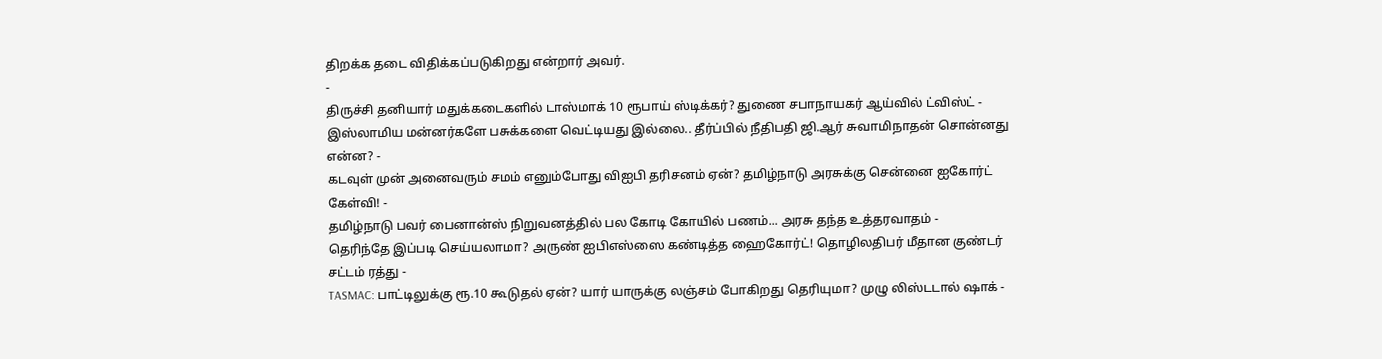திறக்க தடை விதிக்கப்படுகிறது என்றார் அவர்.
-
திருச்சி தனியார் மதுக்கடைகளில் டாஸ்மாக் 10 ரூபாய் ஸ்டிக்கர்? துணை சபாநாயகர் ஆய்வில் ட்விஸ்ட் -
இஸ்லாமிய மன்னர்களே பசுக்களை வெட்டியது இல்லை.. தீர்ப்பில் நீதிபதி ஜி.ஆர் சுவாமிநாதன் சொன்னது என்ன? -
கடவுள் முன் அனைவரும் சமம் எனும்போது விஐபி தரிசனம் ஏன்? தமிழ்நாடு அரசுக்கு சென்னை ஐகோர்ட் கேள்வி! -
தமிழ்நாடு பவர் பைனான்ஸ் நிறுவனத்தில் பல கோடி கோயில் பணம்... அரசு தந்த உத்தரவாதம் -
தெரிந்தே இப்படி செய்யலாமா? அருண் ஐபிஎஸ்ஸை கண்டித்த ஹைகோர்ட்! தொழிலதிபர் மீதான குண்டர் சட்டம் ரத்து -
TASMAC: பாட்டிலுக்கு ரூ.10 கூடுதல் ஏன்? யார் யாருக்கு லஞ்சம் போகிறது தெரியுமா? முழு லிஸ்டடால் ஷாக் -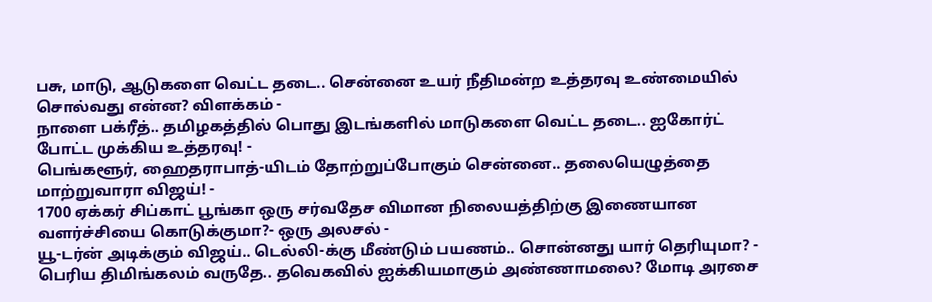பசு, மாடு, ஆடுகளை வெட்ட தடை.. சென்னை உயர் நீதிமன்ற உத்தரவு உண்மையில் சொல்வது என்ன? விளக்கம் -
நாளை பக்ரீத்.. தமிழகத்தில் பொது இடங்களில் மாடுகளை வெட்ட தடை.. ஐகோர்ட் போட்ட முக்கிய உத்தரவு! -
பெங்களூர், ஹைதராபாத்-யிடம் தோற்றுப்போகும் சென்னை.. தலையெழுத்தை மாற்றுவாரா விஜய்! -
1700 ஏக்கர் சிப்காட் பூங்கா ஒரு சர்வதேச விமான நிலையத்திற்கு இணையான வளர்ச்சியை கொடுக்குமா?- ஒரு அலசல் -
யூ-டர்ன் அடிக்கும் விஜய்.. டெல்லி-க்கு மீண்டும் பயணம்.. சொன்னது யார் தெரியுமா? -
பெரிய திமிங்கலம் வருதே.. தவெகவில் ஐக்கியமாகும் அண்ணாமலை? மோடி அரசை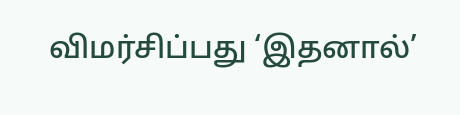விமர்சிப்பது ‘இதனால்’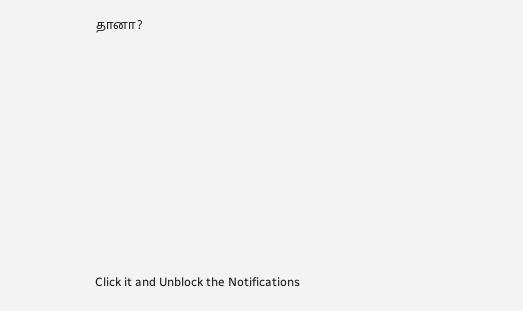தானா?












Click it and Unblock the Notifications